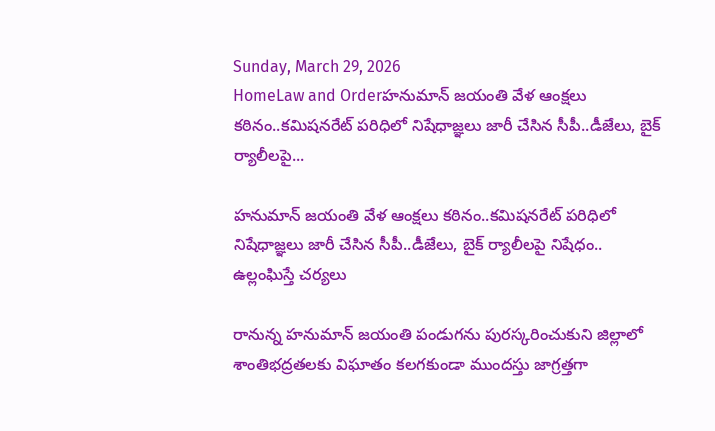Sunday, March 29, 2026
HomeLaw and Orderహనుమాన్‌ జయంతి వేళ ఆంక్షలు కఠినం..కమిషనరేట్‌ పరిధిలో నిషేధాజ్ఞలు జారీ చేసిన సీపీ..డీజేలు, బైక్‌ ర్యాలీలపై...

హనుమాన్‌ జయంతి వేళ ఆంక్షలు కఠినం..కమిషనరేట్‌ పరిధిలో నిషేధాజ్ఞలు జారీ చేసిన సీపీ..డీజేలు, బైక్‌ ర్యాలీలపై నిషేధం.. ఉల్లంఘిస్తే చర్యలు

రానున్న హనుమాన్‌ జయంతి పండుగను పురస్కరించుకుని జిల్లాలో శాంతిభద్రతలకు విఘాతం కలగకుండా ముందస్తు జాగ్రత్తగా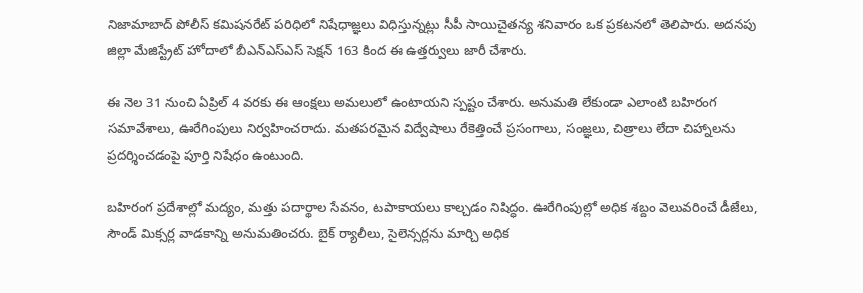నిజామాబాద్‌ పోలీస్ కమిషనరేట్‌ పరిధిలో నిషేధాజ్ఞలు విధిస్తున్నట్లు సీపీ సాయిచైతన్య శనివారం ఒక ప్రకటనలో తెలిపారు. అదనపు జిల్లా మేజిస్ట్రేట్‌ హోదాలో బీఎన్‌ఎస్‌ఎస్‌ సెక్షన్‌ 163 కింద ఈ ఉత్తర్వులు జారీ చేశారు.

ఈ నెల 31 నుంచి ఏప్రిల్‌ 4 వరకు ఈ ఆంక్షలు అమలులో ఉంటాయని స్పష్టం చేశారు. అనుమతి లేకుండా ఎలాంటి బహిరంగ సమావేశాలు, ఊరేగింపులు నిర్వహించరాదు. మతపరమైన విద్వేషాలు రేకెత్తించే ప్రసంగాలు, సంజ్ఞలు, చిత్రాలు లేదా చిహ్నాలను ప్రదర్శించడంపై పూర్తి నిషేధం ఉంటుంది.

బహిరంగ ప్రదేశాల్లో మద్యం, మత్తు పదార్థాల సేవనం, టపాకాయలు కాల్చడం నిషిద్ధం. ఊరేగింపుల్లో అధిక శబ్దం వెలువరించే డీజేలు, సౌండ్‌ మిక్సర్ల వాడకాన్ని అనుమతించరు. బైక్‌ ర్యాలీలు, సైలెన్సర్లను మార్చి అధిక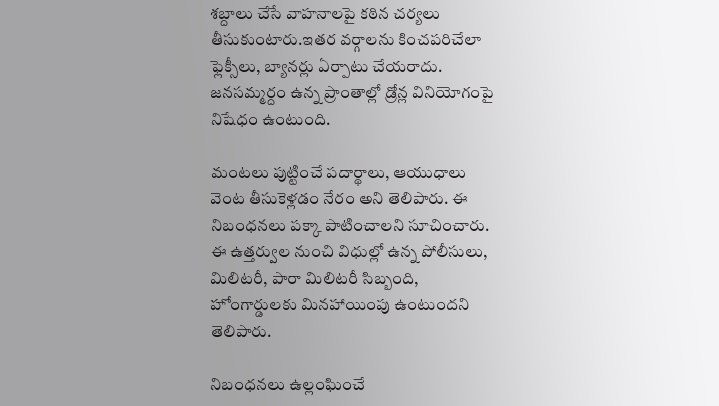శబ్దాలు చేసే వాహనాలపై కఠిన చర్యలు తీసుకుంటారు.ఇతర వర్గాలను కించపరిచేలా ఫ్లెక్సీలు, బ్యానర్లు ఏర్పాటు చేయరాదు. జనసమ్మర్దం ఉన్న ప్రాంతాల్లో డ్రోన్ల వినియోగంపై నిషేధం ఉంటుంది.

మంటలు పుట్టించే పదార్థాలు, ఆయుధాలు వెంట తీసుకెళ్లడం నేరం అని తెలిపారు. ఈ నిబంధనలు పక్కా పాటించాలని సూచించారు. ఈ ఉత్తర్వుల నుంచి విధుల్లో ఉన్న పోలీసులు, మిలిటరీ, పారా మిలిటరీ సిబ్బంది, హోంగార్డులకు మినహాయింపు ఉంటుందని తెలిపారు.

నిబంధనలు ఉల్లంఘించే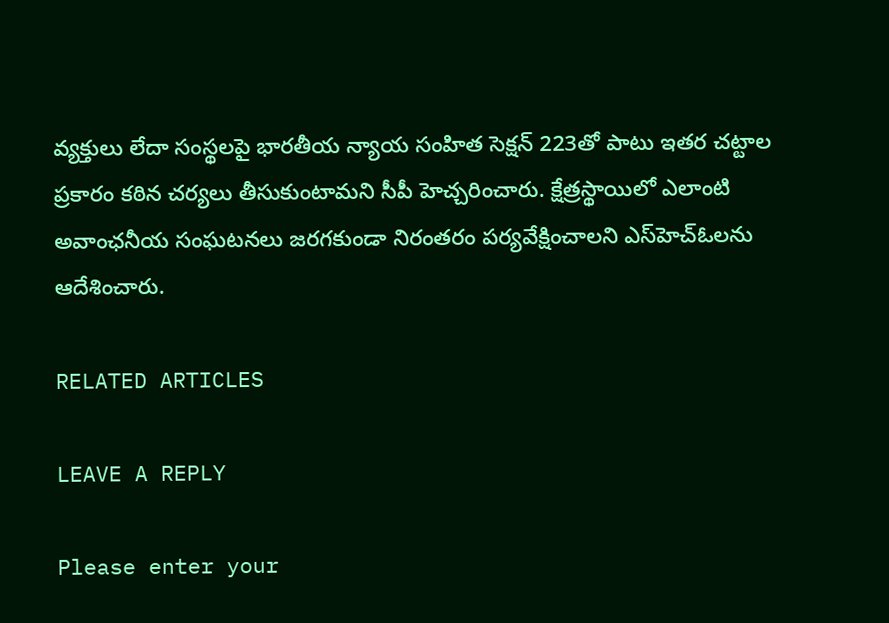వ్యక్తులు లేదా సంస్థలపై భారతీయ న్యాయ సంహిత సెక్షన్‌ 223తో పాటు ఇతర చట్టాల ప్రకారం కఠిన చర్యలు తీసుకుంటామని సీపీ హెచ్చరించారు. క్షేత్రస్థాయిలో ఎలాంటి అవాంఛనీయ సంఘటనలు జరగకుండా నిరంతరం పర్యవేక్షించాలని ఎస్‌హెచ్‌ఓలను ఆదేశించారు.

RELATED ARTICLES

LEAVE A REPLY

Please enter your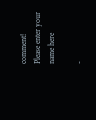comment!
Please enter your name here

-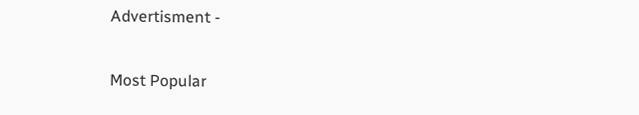Advertisment -

Most Popular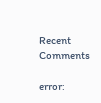Recent Comments

error: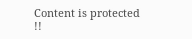Content is protected !!